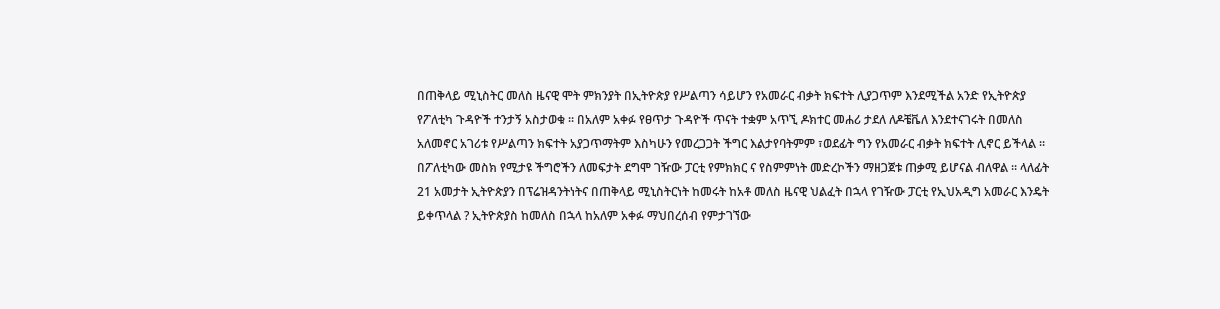በጠቅላይ ሚኒስትር መለስ ዜናዊ ሞት ምክንያት በኢትዮጵያ የሥልጣን ሳይሆን የአመራር ብቃት ክፍተት ሊያጋጥም እንደሚችል አንድ የኢትዮጵያ የፖለቲካ ጉዳዮች ተንታኝ አስታወቁ ። በአለም አቀፉ የፀጥታ ጉዳዮች ጥናት ተቋም አጥኚ ዶክተር መሐሪ ታደለ ለዶቼቬለ እንደተናገሩት በመለስ አለመኖር አገሪቱ የሥልጣን ክፍተት አያጋጥማትም እስካሁን የመረጋጋት ችግር እልታየባትምም ፣ወደፊት ግን የአመራር ብቃት ክፍተት ሊኖር ይችላል ። በፖለቲካው መስክ የሚታዩ ችግሮችን ለመፍታት ደግሞ ገዥው ፓርቲ የምክክር ና የስምምነት መድረኮችን ማዘጋጀቱ ጠቃሚ ይሆናል ብለዋል ። ላለፊት 21 አመታት ኢትዮጵያን በፕሬዝዳንትነትና በጠቅላይ ሚኒስትርነት ከመሩት ከአቶ መለስ ዜናዊ ህልፈት በኋላ የገዥው ፓርቲ የኢህአዲግ አመራር እንዴት ይቀጥላል ? ኢትዮጵያስ ከመለስ በኋላ ከአለም አቀፉ ማህበረሰብ የምታገኘው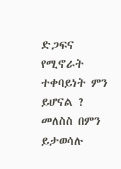ድጋፍና የሚኖራት ተቀባይነት ምን ይሆናል ? መለስስ በምን ይታወሳሉ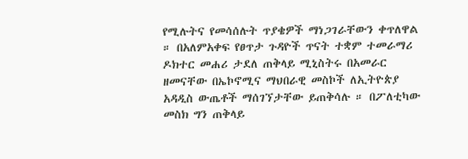የሚሉትና የመሳሰሉት ጥያቄዎች ማነጋገራቸውን ቀጥለዋል ። በአለምአቀፍ የፀጥታ ጉዳዮች ጥናት ተቋም ተመራማሪ ዶክተር መሐሪ ታደለ ጠቅላይ ሚኒስትሩ በአመራር ዘመናቸው በኤኮኖሚና ማህበራዊ መስኮች ለኢትዮጵያ አዳዲስ ውጤቶች ማሰገኘታቸው ይጠቅሳሉ ። በፖለቲካው መስክ ግን ጠቅላይ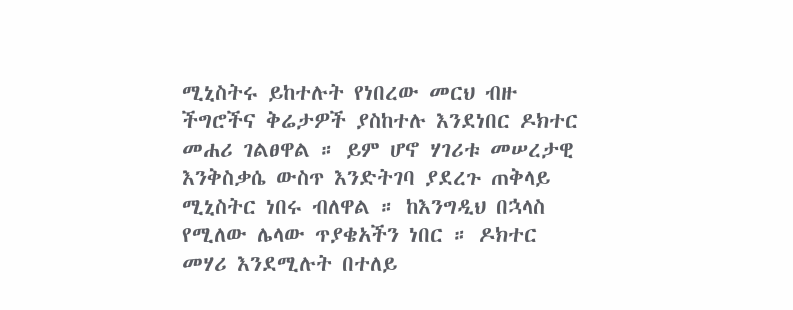ሚኒስትሩ ይከተሉት የነበረው መርህ ብዙ ችግሮችና ቅሬታዎች ያስከተሉ እንደነበር ዶክተር መሐሪ ገልፀዋል ። ይም ሆኖ ሃገሪቱ መሠረታዊ እንቅስቃሴ ውስጥ እንድትገባ ያደረጉ ጠቅላይ ሚኒስትር ነበሩ ብለዋል ። ከእንግዲህ በኋላስ የሚለው ሌላው ጥያቄአችን ነበር ። ዶክተር መሃሪ እንደሚሉት በተለይ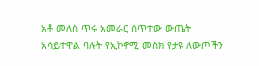አቶ መለስ ጥሩ አመራር ሰጥተው ውጤት አሳይተዋል ባሉት የኢኮኖሚ መስክ የታዩ ለውጦችን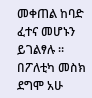መቀጠል ከባድ ፈተና መሆኑን ይገልፃሉ ። በፖለቲካ መስክ ደግሞ አሁ